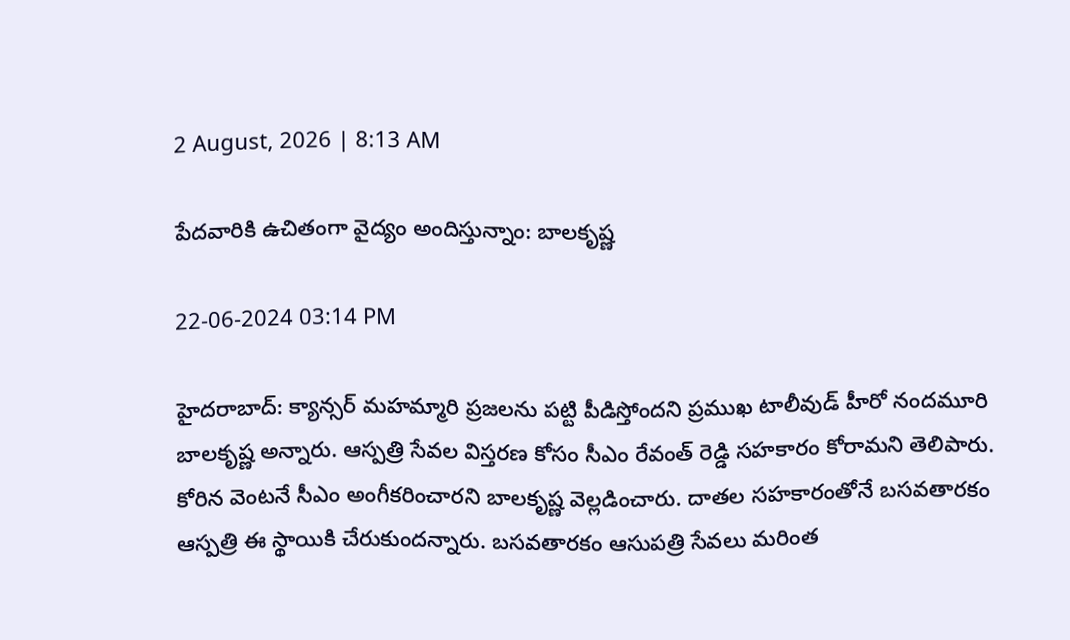2 August, 2026 | 8:13 AM

పేదవారికి ఉచితంగా వైద్యం అందిస్తున్నాం: బాలకృష్ణ

22-06-2024 03:14 PM

హైదరాబాద్: క్యాన్సర్ మహమ్మారి ప్రజలను పట్టి పీడిస్తోందని ప్రముఖ టాలీవుడ్ హీరో నందమూరి బాలకృష్ణ అన్నారు. ఆస్పత్రి సేవల విస్తరణ కోసం సీఎం రేవంత్ రెడ్డి సహకారం కోరామని తెలిపారు. కోరిన వెంటనే సీఎం అంగీకరించారని బాలకృష్ణ వెల్లడించారు. దాతల సహకారంతోనే బసవతారకం ఆస్పత్రి ఈ స్థాయికి చేరుకుందన్నారు. బసవతారకం ఆసుపత్రి సేవలు మరింత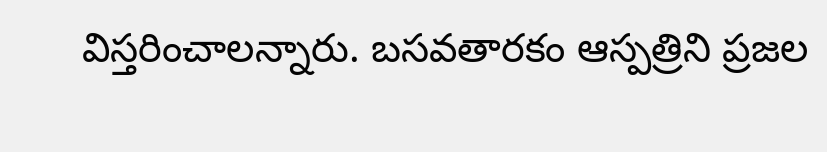విస్తరించాలన్నారు. బసవతారకం ఆస్పత్రిని ప్రజల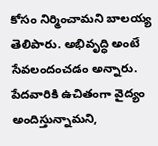కోసం నిర్మించామని బాలయ్య తెలిపారు. అభివృద్ధి అంటే సేవలందంచడం అన్నారు. పేదవారికి ఉచితంగా వైద్యం అందిస్తున్నామని,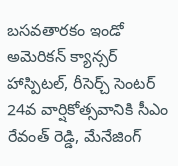బసవతారకం ఇండో అమెరికన్ క్యాన్సర్ హాస్పిటల్, రీసెర్చ్ సెంటర్ 24వ వార్షికోత్సవానికి సీఎం రేవంత్ రెడ్డి, మేనేజింగ్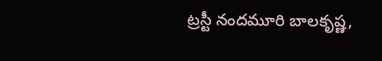ట్రస్టీ నందమూరి బాలకృష్ణ,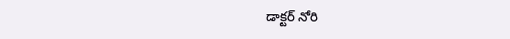డాక్టర్ నోరి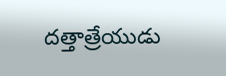దత్తాత్రేయుడు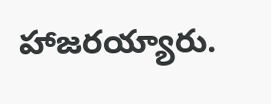హాజరయ్యారు.